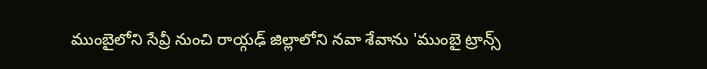ముంబైలోని సేవ్రీ నుంచి రాయ్గఢ్ జిల్లాలోని నవా శేవాను 'ముంబై ట్రాన్స్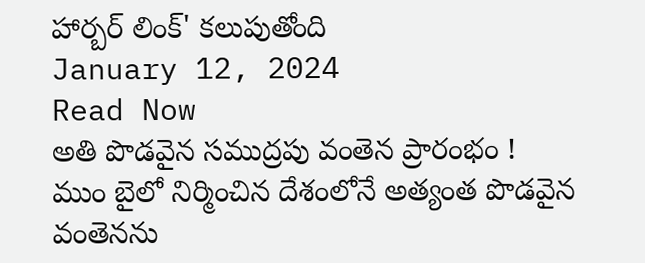హార్బర్ లింక్' కలుపుతోంది
January 12, 2024
Read Now
అతి పొడవైన సముద్రపు వంతెన ప్రారంభం !
ముం బైలో నిర్మించిన దేశంలోనే అత్యంత పొడవైన వంతెనను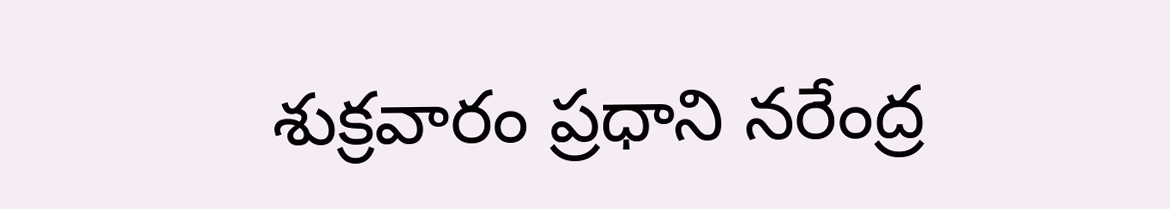శుక్రవారం ప్రధాని నరేంద్ర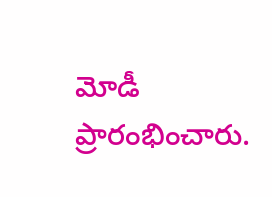మోడీ ప్రారంభించారు.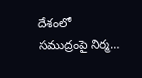దేశంలో సముద్రంపై నిర్మ…